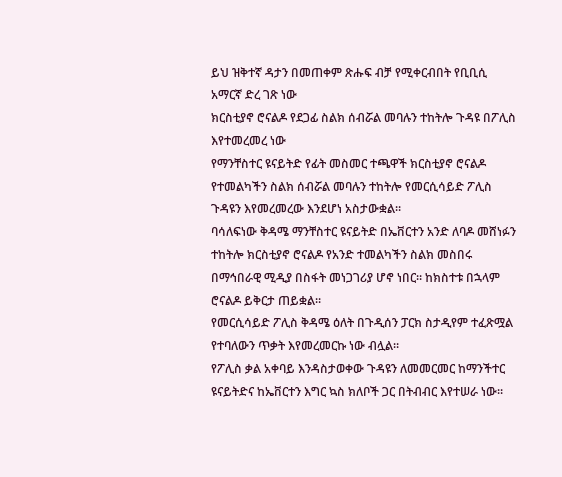ይህ ዝቅተኛ ዳታን በመጠቀም ጽሑፍ ብቻ የሚቀርብበት የቢቢሲ አማርኛ ድረ ገጽ ነው
ክርስቲያኖ ሮናልዶ የደጋፊ ስልክ ሰብሯል መባሉን ተከትሎ ጉዳዩ በፖሊስ እየተመረመረ ነው
የማንቸስተር ዩናይትድ የፊት መስመር ተጫዋች ክርስቲያኖ ሮናልዶ የተመልካችን ስልክ ሰብሯል መባሉን ተከትሎ የመርሲሳይድ ፖሊስ ጉዳዩን እየመረመረው እንደሆነ አስታውቋል።
ባሳለፍነው ቅዳሜ ማንቸስተር ዩናይትድ በኤቨርተን አንድ ለባዶ መሸነፉን ተከትሎ ክርስቲያኖ ሮናልዶ የአንድ ተመልካችን ስልክ መስበሩ በማኅበራዊ ሚዲያ በስፋት መነጋገሪያ ሆኖ ነበር። ከክስተቱ በኋላም ሮናልዶ ይቅርታ ጠይቋል።
የመርሲሳይድ ፖሊስ ቅዳሜ ዕለት በጉዲሰን ፓርክ ስታዲየም ተፈጽሟል የተባለውን ጥቃት እየመረመርኩ ነው ብሏል።
የፖሊስ ቃል አቀባይ እንዳስታወቀው ጉዳዩን ለመመርመር ከማንችተር ዩናይትድና ከኤቨርተን እግር ኳስ ክለቦች ጋር በትብብር እየተሠራ ነው።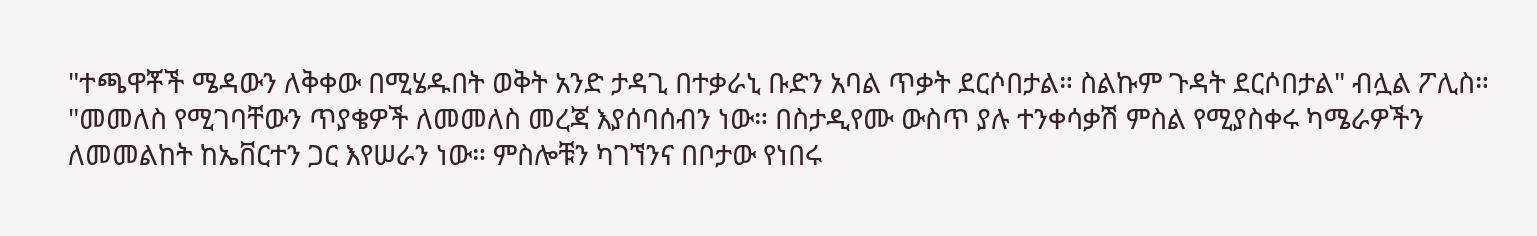"ተጫዋቾች ሜዳውን ለቅቀው በሚሄዱበት ወቅት አንድ ታዳጊ በተቃራኒ ቡድን አባል ጥቃት ደርሶበታል። ስልኩም ጉዳት ደርሶበታል" ብሏል ፖሊስ።
"መመለስ የሚገባቸውን ጥያቄዎች ለመመለስ መረጃ እያሰባሰብን ነው። በስታዲየሙ ውስጥ ያሉ ተንቀሳቃሽ ምስል የሚያስቀሩ ካሜራዎችን ለመመልከት ከኤቨርተን ጋር እየሠራን ነው። ምስሎቹን ካገኘንና በቦታው የነበሩ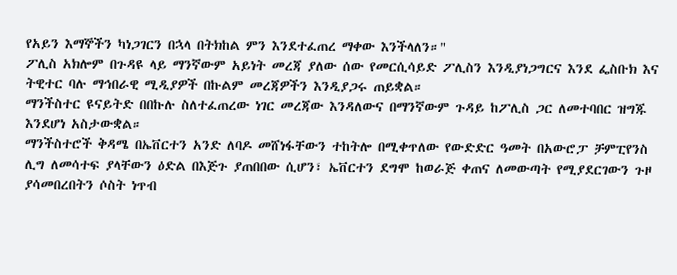የአይን እማኞችን ካነጋገርን በኋላ በትክከል ምን እንደተፈጠረ ማቀው እንችላለን።"
ፖሊስ አክሎም በጉዳዩ ላይ ማንኛውም አይነት መረጃ ያለው ሰው የመርሲሳይድ ፖሊስን እንዲያነጋግርና እንደ ፌስቡክ እና ትዊተር ባሉ ማኅበራዊ ሚዲያዎች በኩልም መረጃዎችን እንዲያጋሩ ጠይቋል።
ማንችስተር ዩናይትድ በበኩሉ ስለተፈጠረው ነገር መረጃው እንዳለውና በማንኛውም ጉዳይ ከፖሊስ ጋር ለመተባበር ዝግጁ እንደሆነ አስታውቋል።
ማንችስተሮች ቅዳሜ በኤቨርተን አንድ ለባዶ መሸነፋቸውን ተከትሎ በሚቀጥለው የውድድር ዓመት በአውሮፓ ቻምፒየንስ ሊግ ለመሳተፍ ያላቸውን ዕድል በእጅጉ ያጠበበው ሲሆን፣ ኤቨርተን ደግሞ ከወራጅ ቀጠና ለመውጣት የሚያደርገውን ጉዞ ያሳመበረበትን ሶስት ነጥብ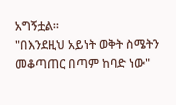አግኝቷል።
"በእንደዚህ አይነት ወቅት ስሜትን መቆጣጠር በጣም ከባድ ነው"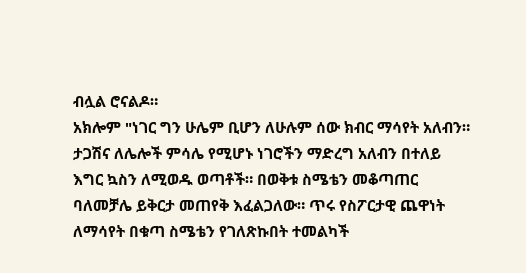ብሏል ሮናልዶ።
አክሎም "ነገር ግን ሁሌም ቢሆን ለሁሉም ሰው ክብር ማሳየት አለብን። ታጋሽና ለሌሎች ምሳሌ የሚሆኑ ነገሮችን ማድረግ አለብን በተለይ እግር ኳስን ለሚወዱ ወጣቶች። በወቅቱ ስሜቴን መቆጣጠር ባለመቻሌ ይቅርታ መጠየቅ እፈልጋለው። ጥሩ የስፖርታዊ ጨዋነት ለማሳየት በቁጣ ስሜቴን የገለጽኩበት ተመልካች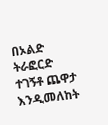በኦልድ ትራፎርድ ተገኝቶ ጨዋታ እንዲመለከት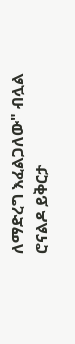ለማድረግ እፈልጋለው" ብሏል ሮናልዶ ይቅርታ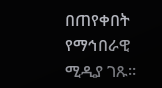በጠየቀበት የማኅበራዊ ሚዲያ ገጹ።